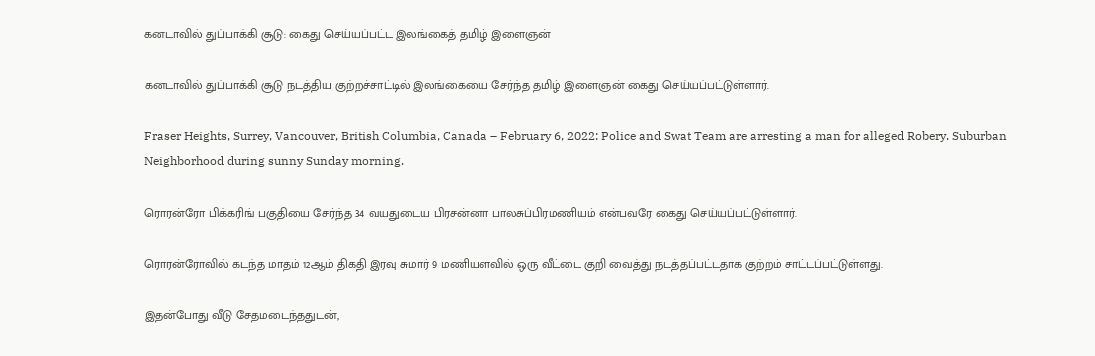கனடாவில் துப்பாக்கி சூடு: கைது செய்யப்பட்ட இலங்கைத் தமிழ் இளைஞன்

கனடாவில் துப்பாக்கி சூடு நடத்திய குற்றச்சாட்டில் இலங்கையை சேர்ந்த தமிழ் இளைஞன் கைது செய்யப்பட்டுள்ளார்.

Fraser Heights, Surrey, Vancouver, British Columbia, Canada – February 6, 2022: Police and Swat Team are arresting a man for alleged Robery. Suburban Neighborhood during sunny Sunday morning.

ரொரன்ரோ பிக்கரிங் பகுதியை சேர்ந்த 34 வயதுடைய பிரசன்னா பாலசுப்பிரமணியம் என்பவரே கைது செய்யப்பட்டுள்ளார்.

ரொரன்ரோவில் கடந்த மாதம் 12ஆம் திகதி இரவு சுமார் 9 மணியளவில் ஒரு வீட்டை குறி வைத்து நடத்தப்பட்டதாக குற்றம் சாட்டப்பட்டுள்ளது.

இதன்போது வீடு சேதமடைந்ததுடன்,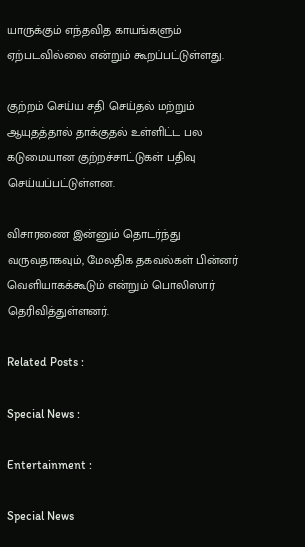யாருக்கும் எந்தவித காயங்களும் ஏற்படவில்லை என்றும் கூறப்பட்டுள்ளது.

குற்றம் செய்ய சதி செய்தல் மற்றும் ஆயுதத்தால் தாக்குதல் உள்ளிட்ட பல கடுமையான குற்றச்சாட்டுகள் பதிவு செய்யப்பட்டுள்ளன.

விசாரணை இன்னும் தொடர்ந்து வருவதாகவும், மேலதிக தகவல்கள் பின்னர் வெளியாகக்கூடும் என்றும் பொலிஸார் தெரிவித்துள்ளனர்.

Related Posts :

Special News :

Entertainment :

Special News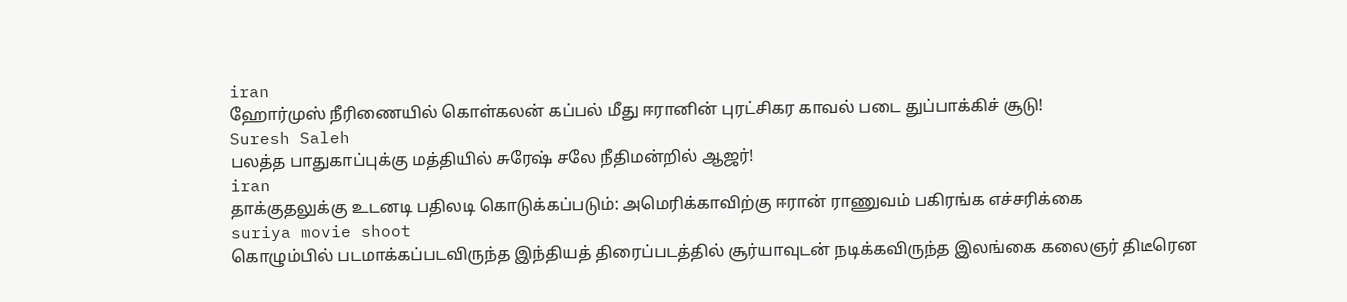iran
ஹோர்முஸ் நீரிணையில் கொள்கலன் கப்பல் மீது ஈரானின் புரட்சிகர காவல் படை துப்பாக்கிச் சூடு!
Suresh Saleh
பலத்த பாதுகாப்புக்கு மத்தியில் சுரேஷ் சலே நீதிமன்றில் ஆஜர்!
iran
தாக்குதலுக்கு உடனடி பதிலடி கொடுக்கப்படும்: அமெரிக்காவிற்கு ஈரான் ராணுவம் பகிரங்க எச்சரிக்கை
suriya movie shoot
கொழும்பில் படமாக்கப்படவிருந்த இந்தியத் திரைப்படத்தில் சூர்யாவுடன் நடிக்கவிருந்த இலங்கை கலைஞர் திடீரென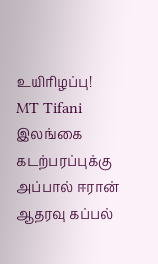உயிரிழப்பு!
MT Tifani
இலங்கை கடற்பரப்புக்கு அப்பால் ஈரான் ஆதரவு கப்பல்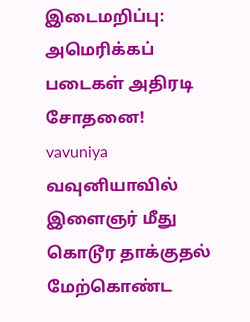இடைமறிப்பு: அமெரிக்கப் படைகள் அதிரடி சோதனை!
vavuniya
வவுனியாவில் இளைஞர் மீது கொடூர தாக்குதல் மேற்கொண்ட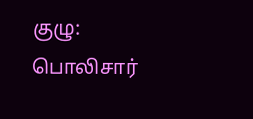குழு: பொலிசார்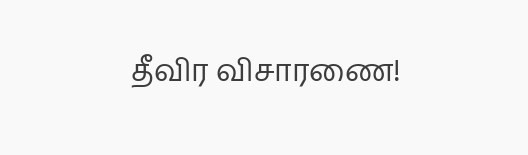தீவிர விசாரணை!